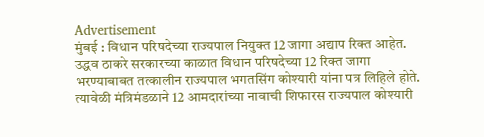Advertisement
मुंबई : विधान परिषदेच्या राज्यपाल नियुक्त 12 जागा अद्याप रिक्त आहेत. उद्धव ठाकरे सरकारच्या काळात विधान परिषदेच्या 12 रिक्त जागा भरण्याबाबत तत्कालीन राज्यपाल भगतसिंग कोश्यारी यांना पत्र लिहिले होते. त्यावेळी मंत्रिमंडळाने 12 आमदारांच्या नावाची शिफारस राज्यपाल कोश्यारी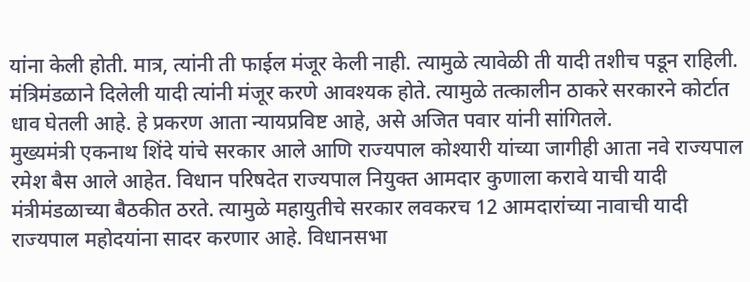यांना केली होती. मात्र, त्यांनी ती फाईल मंजूर केली नाही. त्यामुळे त्यावेळी ती यादी तशीच पडून राहिली. मंत्रिमंडळाने दिलेली यादी त्यांनी मंजूर करणे आवश्यक होते. त्यामुळे तत्कालीन ठाकरे सरकारने कोर्टात धाव घेतली आहे. हे प्रकरण आता न्यायप्रविष्ट आहे, असे अजित पवार यांनी सांगितले.
मुख्यमंत्री एकनाथ शिंदे यांचे सरकार आले आणि राज्यपाल कोश्यारी यांच्या जागीही आता नवे राज्यपाल रमेश बैस आले आहेत. विधान परिषदेत राज्यपाल नियुक्त आमदार कुणाला करावे याची यादी मंत्रीमंडळाच्या बैठकीत ठरते. त्यामुळे महायुतीचे सरकार लवकरच 12 आमदारांच्या नावाची यादी राज्यपाल महोदयांना सादर करणार आहे. विधानसभा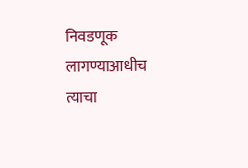निवडणूक लागण्याआधीच त्याचा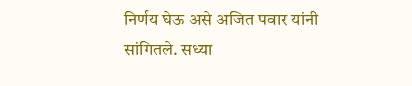निर्णय घेऊ असे अजित पवार यांनी सांगितले. सध्या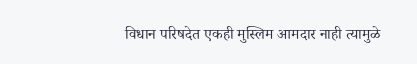विधान परिषदेत एकही मुस्लिम आमदार नाही त्यामुळे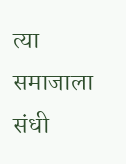त्या समाजाला संधी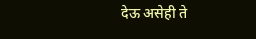देऊ असेही ते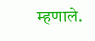म्हणाले.